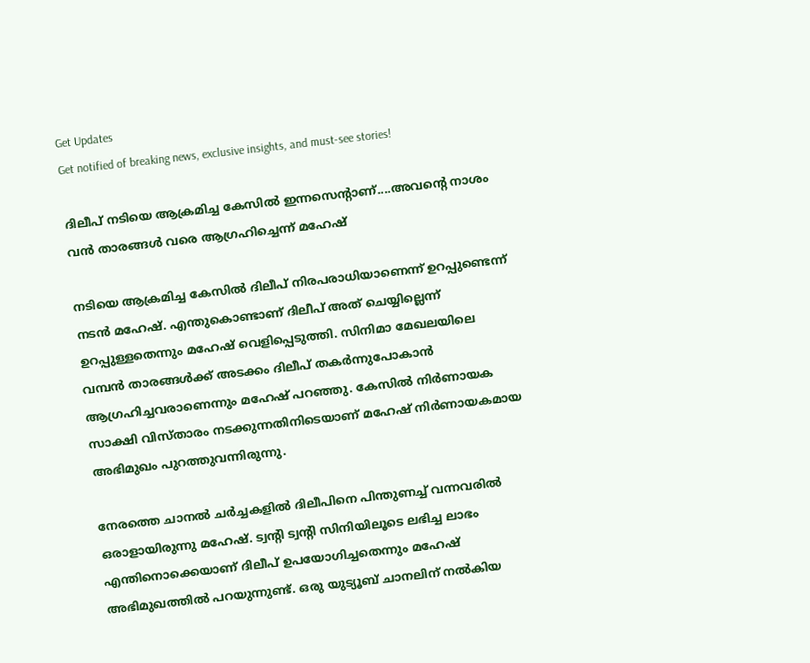Get Updates
Get notified of breaking news, exclusive insights, and must-see stories!

ദിലീപ് നടിയെ ആക്രമിച്ച കേസില്‍ ഇന്നസെന്റാണ്....അവന്റെ നാശം വന്‍ താരങ്ങള്‍ വരെ ആഗ്രഹിച്ചെന്ന് മഹേഷ്

നടിയെ ആക്രമിച്ച കേസില്‍ ദിലീപ് നിരപരാധിയാണെന്ന് ഉറപ്പുണ്ടെന്ന് നടന്‍ മഹേഷ്. എന്തുകൊണ്ടാണ് ദിലീപ് അത് ചെയ്യില്ലെന്ന് ഉറപ്പുള്ളതെന്നും മഹേഷ് വെളിപ്പെടുത്തി. സിനിമാ മേഖലയിലെ വമ്പന്‍ താരങ്ങള്‍ക്ക് അടക്കം ദിലീപ് തകര്‍ന്നുപോകാന്‍ ആഗ്രഹിച്ചവരാണെന്നും മഹേഷ് പറഞ്ഞു. കേസില്‍ നിര്‍ണായക സാക്ഷി വിസ്താരം നടക്കുന്നതിനിടെയാണ് മഹേഷ് നിര്‍ണായകമായ അഭിമുഖം പുറത്തുവന്നിരുന്നു.

നേരത്തെ ചാനല്‍ ചര്‍ച്ചകളില്‍ ദിലീപിനെ പിന്തുണച്ച് വന്നവരില്‍ ഒരാളായിരുന്നു മഹേഷ്. ട്വന്റി ട്വന്റി സിനിയിലൂടെ ലഭിച്ച ലാഭം എന്തിനൊക്കെയാണ് ദിലീപ് ഉപയോഗിച്ചതെന്നും മഹേഷ് അഭിമുഖത്തില്‍ പറയുന്നുണ്ട്. ഒരു യുട്യൂബ് ചാനലിന് നല്‍കിയ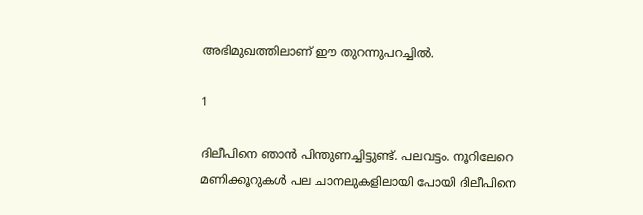അഭിമുഖത്തിലാണ് ഈ തുറന്നുപറച്ചില്‍.

1

ദിലീപിനെ ഞാന്‍ പിന്തുണച്ചിട്ടുണ്ട്. പലവട്ടം. നൂറിലേറെ മണിക്കൂറുകള്‍ പല ചാനലുകളിലായി പോയി ദിലീപിനെ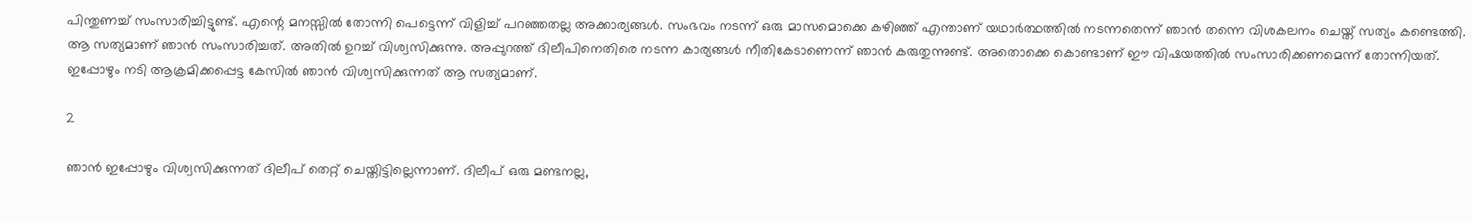പിന്തുണച്ച് സംസാരിച്ചിട്ടുണ്ട്. എന്റെ മനസ്സില്‍ തോന്നി പെട്ടെന്ന് വിളിച്ച് പറഞ്ഞതല്ല അക്കാര്യങ്ങള്‍. സംഭവം നടന്ന് ഒരു മാസമൊക്കെ കഴിഞ്ഞ് എന്താണ് യഥാര്‍ത്ഥത്തില്‍ നടന്നതെന്ന് ഞാന്‍ തന്നെ വിശകലനം ചെയ്ത് സത്യം കണ്ടെത്തി. ആ സത്യമാണ് ഞാന്‍ സംസാരിച്ചത്. അതില്‍ ഉറച്ച് വിശ്വസിക്കുന്നു. അപ്പുറത്ത് ദിലീപിനെതിരെ നടന്ന കാര്യങ്ങള്‍ നീതികേടാണെന്ന് ഞാന്‍ കരുതുന്നുണ്ട്. അതൊക്കെ കൊണ്ടാണ് ഈ വിഷയത്തില്‍ സംസാരിക്കണമെന്ന് തോന്നിയത്. ഇപ്പോഴും നടി ആക്രമിക്കപ്പെട്ട കേസില്‍ ഞാന്‍ വിശ്വസിക്കുന്നത് ആ സത്യമാണ്.

2

ഞാന്‍ ഇപ്പോഴും വിശ്വസിക്കുന്നത് ദിലീപ് തെറ്റ് ചെയ്തിട്ടില്ലെന്നാണ്. ദിലീപ് ഒരു മണ്ടനല്ല,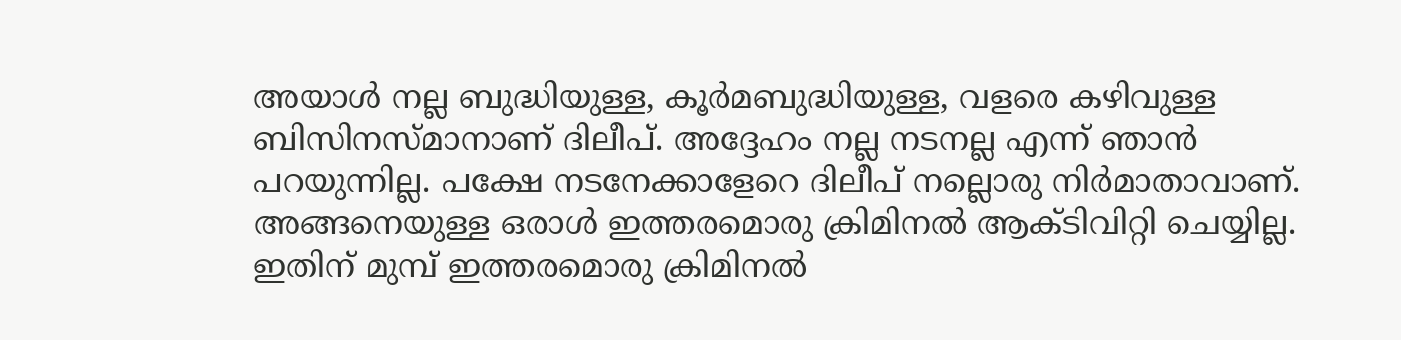അയാള്‍ നല്ല ബുദ്ധിയുള്ള, കൂര്‍മബുദ്ധിയുള്ള, വളരെ കഴിവുള്ള ബിസിനസ്മാനാണ് ദിലീപ്. അദ്ദേഹം നല്ല നടനല്ല എന്ന് ഞാന്‍ പറയുന്നില്ല. പക്ഷേ നടനേക്കാളേറെ ദിലീപ് നല്ലൊരു നിര്‍മാതാവാണ്. അങ്ങനെയുള്ള ഒരാള്‍ ഇത്തരമൊരു ക്രിമിനല്‍ ആക്ടിവിറ്റി ചെയ്യില്ല. ഇതിന് മുമ്പ് ഇത്തരമൊരു ക്രിമിനല്‍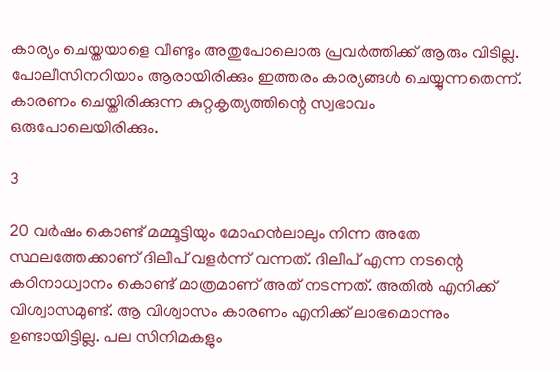കാര്യം ചെയ്തയാളെ വീണ്ടും അതുപോലൊരു പ്രവര്‍ത്തിക്ക് ആരും വിടില്ല. പോലീസിനറിയാം ആരായിരിക്കും ഇത്തരം കാര്യങ്ങള്‍ ചെയ്യുന്നതെന്ന്. കാരണം ചെയ്തിരിക്കുന്ന കുറ്റകൃത്യത്തിന്റെ സ്വഭാവം ഒരുപോലെയിരിക്കും.

3

20 വര്‍ഷം കൊണ്ട് മമ്മൂട്ടിയും മോഹന്‍ലാലും നിന്ന അതേ സ്ഥലത്തേക്കാണ് ദിലീപ് വളര്‍ന്ന് വന്നത്. ദിലീപ് എന്ന നടന്റെ കഠിനാധ്വാനം കൊണ്ട് മാത്രമാണ് അത് നടന്നത്. അതില്‍ എനിക്ക് വിശ്വാസമുണ്ട്. ആ വിശ്വാസം കാരണം എനിക്ക് ലാഭമൊന്നും ഉണ്ടായിട്ടില്ല. പല സിനിമകളും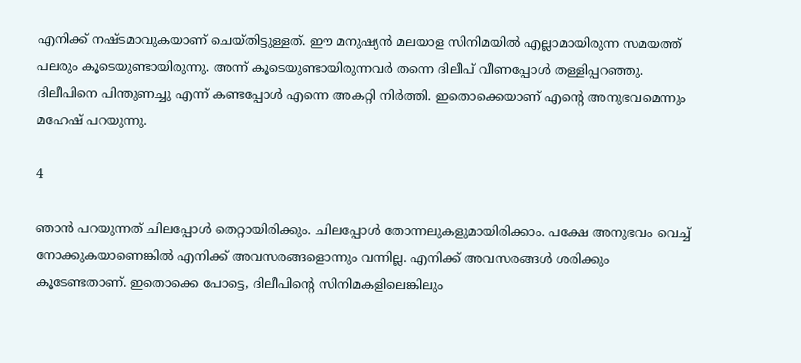എനിക്ക് നഷ്ടമാവുകയാണ് ചെയ്തിട്ടുള്ളത്. ഈ മനുഷ്യന്‍ മലയാള സിനിമയില്‍ എല്ലാമായിരുന്ന സമയത്ത് പലരും കൂടെയുണ്ടായിരുന്നു. അന്ന് കൂടെയുണ്ടായിരുന്നവര്‍ തന്നെ ദിലീപ് വീണപ്പോള്‍ തള്ളിപ്പറഞ്ഞു. ദിലീപിനെ പിന്തുണച്ചു എന്ന് കണ്ടപ്പോള്‍ എന്നെ അകറ്റി നിര്‍ത്തി. ഇതൊക്കെയാണ് എന്റെ അനുഭവമെന്നും മഹേഷ് പറയുന്നു.

4

ഞാന്‍ പറയുന്നത് ചിലപ്പോള്‍ തെറ്റായിരിക്കും. ചിലപ്പോള്‍ തോന്നലുകളുമായിരിക്കാം. പക്ഷേ അനുഭവം വെച്ച് നോക്കുകയാണെങ്കില്‍ എനിക്ക് അവസരങ്ങളൊന്നും വന്നില്ല. എനിക്ക് അവസരങ്ങള്‍ ശരിക്കും കൂടേണ്ടതാണ്. ഇതൊക്കെ പോട്ടെ, ദിലീപിന്റെ സിനിമകളിലെങ്കിലും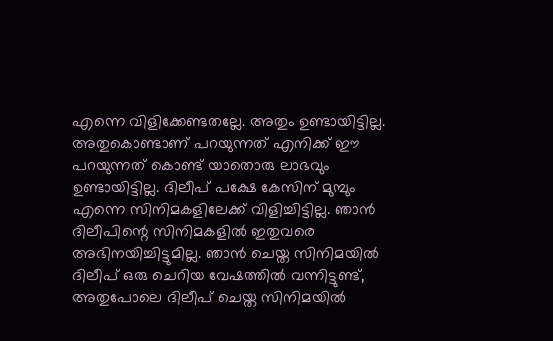എന്നെ വിളിക്കേണ്ടതല്ലേ. അതും ഉണ്ടായിട്ടില്ല. അതുകൊണ്ടാണ് പറയുന്നത് എനിക്ക് ഈ പറയുന്നത് കൊണ്ട് യാതൊരു ലാഭവും ഉണ്ടായിട്ടില്ല. ദിലീപ് പക്ഷേ കേസിന് മുമ്പും എന്നെ സിനിമകളിലേക്ക് വിളിച്ചിട്ടില്ല. ഞാന്‍ ദിലീപിന്റെ സിനിമകളില്‍ ഇതുവരെ അഭിനയിച്ചിട്ടുമില്ല. ഞാന്‍ ചെയ്ത സിനിമയില്‍ ദിലീപ് ഒരു ചെറിയ വേഷത്തില്‍ വന്നിട്ടുണ്ട്, അതുപോലെ ദിലീപ് ചെയ്ത സിനിമയില്‍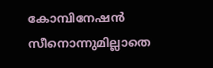കോമ്പിനേഷന്‍ സീനൊന്നുമില്ലാതെ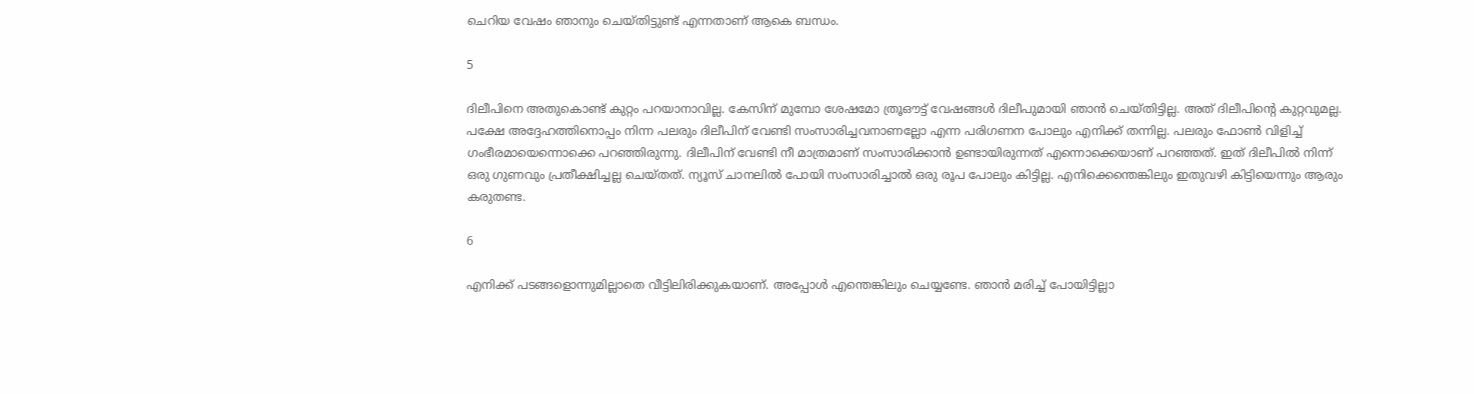ചെറിയ വേഷം ഞാനും ചെയ്തിട്ടുണ്ട് എന്നതാണ് ആകെ ബന്ധം.

5

ദിലീപിനെ അതുകൊണ്ട് കുറ്റം പറയാനാവില്ല. കേസിന് മുമ്പോ ശേഷമോ ത്രൂഔട്ട് വേഷങ്ങള്‍ ദിലീപുമായി ഞാന്‍ ചെയ്തിട്ടില്ല. അത് ദിലീപിന്റെ കുറ്റവുമല്ല. പക്ഷേ അദ്ദേഹത്തിനൊപ്പം നിന്ന പലരും ദിലീപിന് വേണ്ടി സംസാരിച്ചവനാണല്ലോ എന്ന പരിഗണന പോലും എനിക്ക് തന്നില്ല. പലരും ഫോണ്‍ വിളിച്ച് ഗംഭീരമായെന്നൊക്കെ പറഞ്ഞിരുന്നു. ദിലീപിന് വേണ്ടി നീ മാത്രമാണ് സംസാരിക്കാന്‍ ഉണ്ടായിരുന്നത് എന്നൊക്കെയാണ് പറഞ്ഞത്. ഇത് ദിലീപില്‍ നിന്ന് ഒരു ഗുണവും പ്രതീക്ഷിച്ചല്ല ചെയ്തത്. ന്യൂസ് ചാനലില്‍ പോയി സംസാരിച്ചാല്‍ ഒരു രൂപ പോലും കിട്ടില്ല. എനിക്കെന്തെങ്കിലും ഇതുവഴി കിട്ടിയെന്നും ആരും കരുതണ്ട.

6

എനിക്ക് പടങ്ങളൊന്നുമില്ലാതെ വീട്ടിലിരിക്കുകയാണ്. അപ്പോള്‍ എന്തെങ്കിലും ചെയ്യണ്ടേ. ഞാന്‍ മരിച്ച് പോയിട്ടില്ലാ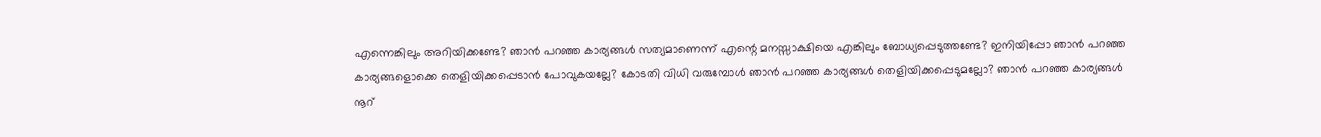എന്നെങ്കിലും അറിയിക്കണ്ടേ? ഞാന്‍ പറഞ്ഞ കാര്യങ്ങള്‍ സത്യമാണെന്ന് എന്റെ മനസ്സാക്ഷിയെ എങ്കിലും ബോധ്യപ്പെടുത്തണ്ടേ? ഇനിയിപ്പോ ഞാന്‍ പറഞ്ഞ കാര്യങ്ങളൊക്കെ തെളിയിക്കപ്പെടാന്‍ പോവുകയല്ലേ? കോടതി വിധി വരുമ്പോള്‍ ഞാന്‍ പറഞ്ഞ കാര്യങ്ങള്‍ തെളിയിക്കപ്പെടുമല്ലോ? ഞാന്‍ പറഞ്ഞ കാര്യങ്ങള്‍ നൂറ്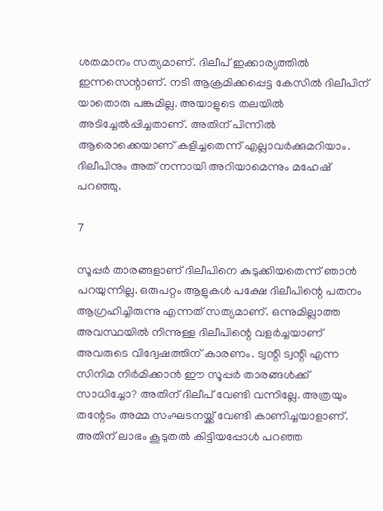ശതമാനം സത്യമാണ്. ദിലീപ് ഇക്കാര്യത്തില്‍ ഇന്നസെന്റാണ്. നടി ആക്രമിക്കപ്പെട്ട കേസില്‍ ദിലീപിന് യാതൊരു പങ്കുമില്ല. അയാളുടെ തലയില്‍ അടിച്ചേല്‍പ്പിച്ചതാണ്. അതിന് പിന്നില്‍ ആരൊക്കെയാണ് കളിച്ചതെന്ന് എല്ലാവര്‍ക്കുമറിയാം. ദിലീപിനും അത് നന്നായി അറിയാമെന്നും മഹേഷ് പറഞ്ഞു.

7

സൂപ്പര്‍ താരങ്ങളാണ് ദിലീപിനെ കുടുക്കിയതെന്ന് ഞാന്‍ പറയുന്നില്ല. ഒരുപറ്റം ആളുകള്‍ പക്ഷേ ദിലീപിന്റെ പതനം ആഗ്രഹിച്ചിരുന്നു എന്നത് സത്യമാണ്. ഒന്നുമില്ലാത്ത അവസ്ഥയില്‍ നിന്നുള്ള ദിലീപിന്റെ വളര്‍ച്ചയാണ് അവരുടെ വിദ്വേഷത്തിന് കാരണം. ട്വന്റി ട്വന്റി എന്ന സിനിമ നിര്‍മിക്കാന്‍ ഈ സൂപ്പര്‍ താരങ്ങള്‍ക്ക് സാധിച്ചോ? അതിന് ദിലീപ് വേണ്ടി വന്നില്ലേ. അത്രയും തന്റേടം അമ്മ സംഘടനയ്ക്ക് വേണ്ടി കാണിച്ചയാളാണ്. അതിന് ലാഭം കൂടുതല്‍ കിട്ടിയപ്പോള്‍ പറഞ്ഞ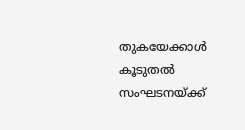തുകയേക്കാള്‍ കൂടുതല്‍ സംഘടനയ്ക്ക്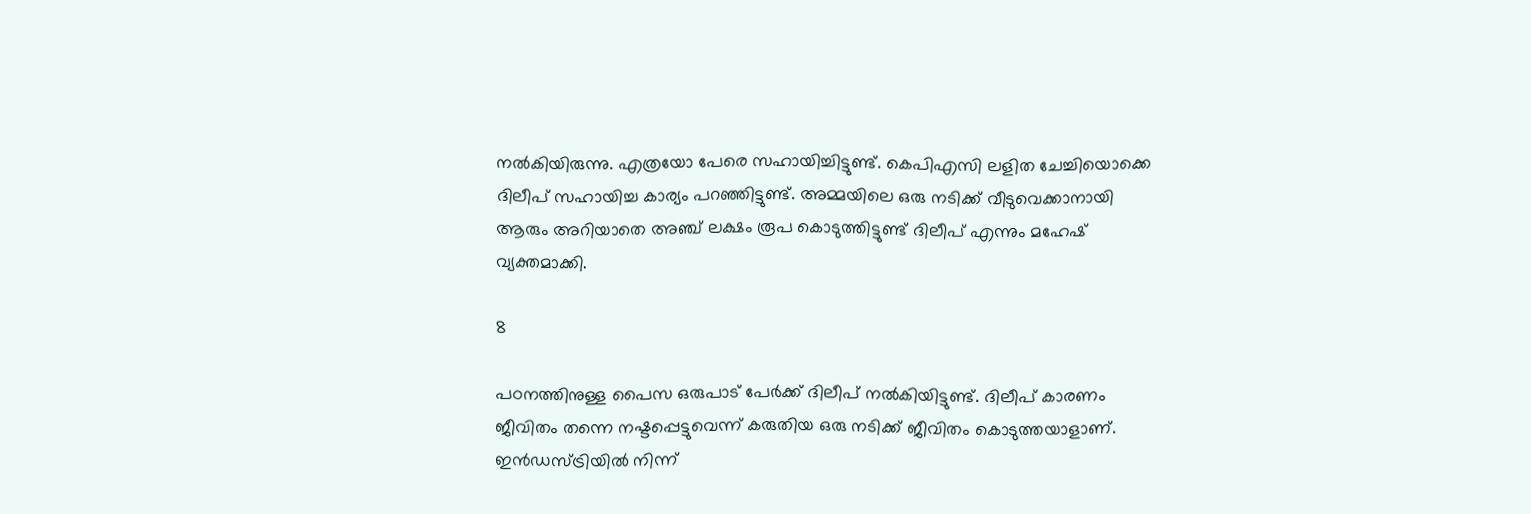നല്‍കിയിരുന്നു. എത്രയോ പേരെ സഹായിച്ചിട്ടുണ്ട്. കെപിഎസി ലളിത ചേച്ചിയൊക്കെ ദിലീപ് സഹായിച്ച കാര്യം പറഞ്ഞിട്ടുണ്ട്. അമ്മയിലെ ഒരു നടിക്ക് വീടുവെക്കാനായി ആരും അറിയാതെ അഞ്ച് ലക്ഷം രൂപ കൊടുത്തിട്ടുണ്ട് ദിലീപ് എന്നും മഹേഷ് വ്യക്തമാക്കി.

8

പഠനത്തിനുള്ള പൈസ ഒരുപാട് പേര്‍ക്ക് ദിലീപ് നല്‍കിയിട്ടുണ്ട്. ദിലീപ് കാരണം ജീവിതം തന്നെ നഷ്ടപ്പെട്ടുവെന്ന് കരുതിയ ഒരു നടിക്ക് ജീവിതം കൊടുത്തയാളാണ്. ഇന്‍ഡസ്ട്രിയില്‍ നിന്ന്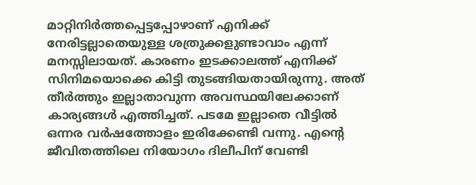മാറ്റിനിര്‍ത്തപ്പെട്ടപ്പോഴാണ് എനിക്ക് നേരിട്ടല്ലാതെയുള്ള ശത്രുക്കളുണ്ടാവാം എന്ന് മനസ്സിലായത്. കാരണം ഇടക്കാലത്ത് എനിക്ക് സിനിമയൊക്കെ കിട്ടി തുടങ്ങിയതായിരുന്നു. അത് തീര്‍ത്തും ഇല്ലാതാവുന്ന അവസ്ഥയിലേക്കാണ് കാര്യങ്ങള്‍ എത്തിച്ചത്. പടമേ ഇല്ലാതെ വീട്ടില്‍ ഒന്നര വര്‍ഷത്തോളം ഇരിക്കേണ്ടി വന്നു. എന്റെ ജീവിതത്തിലെ നിയോഗം ദിലീപിന് വേണ്ടി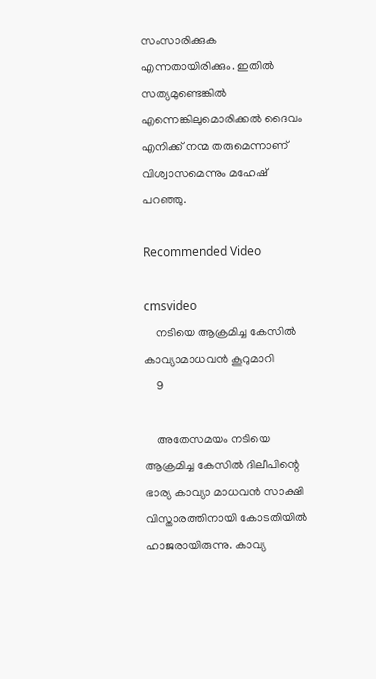സംസാരിക്കുക എന്നതായിരിക്കും. ഇതില്‍ സത്യമുണ്ടെങ്കില്‍ എന്നെങ്കിലുമൊരിക്കല്‍ ദൈവം എനിക്ക് നന്മ തരുമെന്നാണ് വിശ്വാസമെന്നും മഹേഷ് പറഞ്ഞു.

Recommended Video

cmsvideo
    നടിയെ ആക്രമിച്ച കേസിൽ കാവ്യാമാധവൻ കൂറുമാറി
    9

    അതേസമയം നടിയെ ആക്രമിച്ച കേസില്‍ ദിലീപിന്റെ ഭാര്യ കാവ്യാ മാധവന്‍ സാക്ഷി വിസ്താരത്തിനായി കോടതിയില്‍ ഹാജരായിരുന്നു. കാവ്യ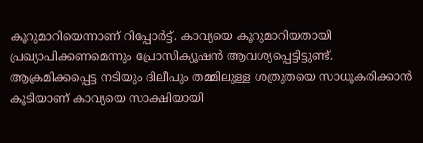കൂറുമാറിയെന്നാണ് റിപ്പോര്‍ട്ട്. കാവ്യയെ കൂറുമാറിയതായി പ്രഖ്യാപിക്കണമെന്നും പ്രോസിക്യൂഷന്‍ ആവശ്യപ്പെട്ടിട്ടുണ്ട്. ആക്രമിക്കപ്പെട്ട നടിയും ദിലീപും തമ്മിലുള്ള ശത്രുതയെ സാധൂകരിക്കാന്‍ കൂടിയാണ് കാവ്യയെ സാക്ഷിയായി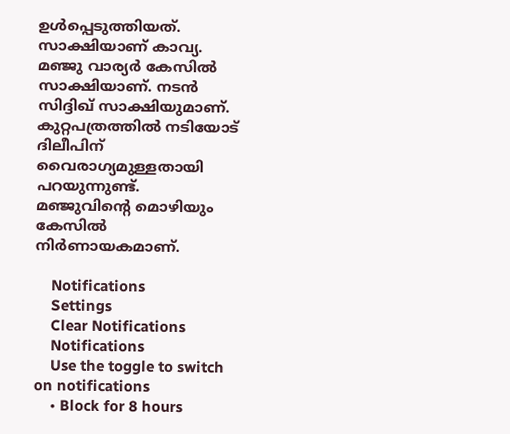ഉള്‍പ്പെടുത്തിയത്. സാക്ഷിയാണ് കാവ്യ. മഞ്ജു വാര്യര്‍ കേസില്‍ സാക്ഷിയാണ്. നടന്‍ സിദ്ദിഖ് സാക്ഷിയുമാണ്. കുറ്റപത്രത്തില്‍ നടിയോട് ദിലീപിന് വൈരാഗ്യമുള്ളതായി പറയുന്നുണ്ട്. മഞ്ജുവിന്റെ മൊഴിയും കേസില്‍ നിര്‍ണായകമാണ്.

    Notifications
    Settings
    Clear Notifications
    Notifications
    Use the toggle to switch on notifications
    • Block for 8 hours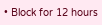• Block for 12 hours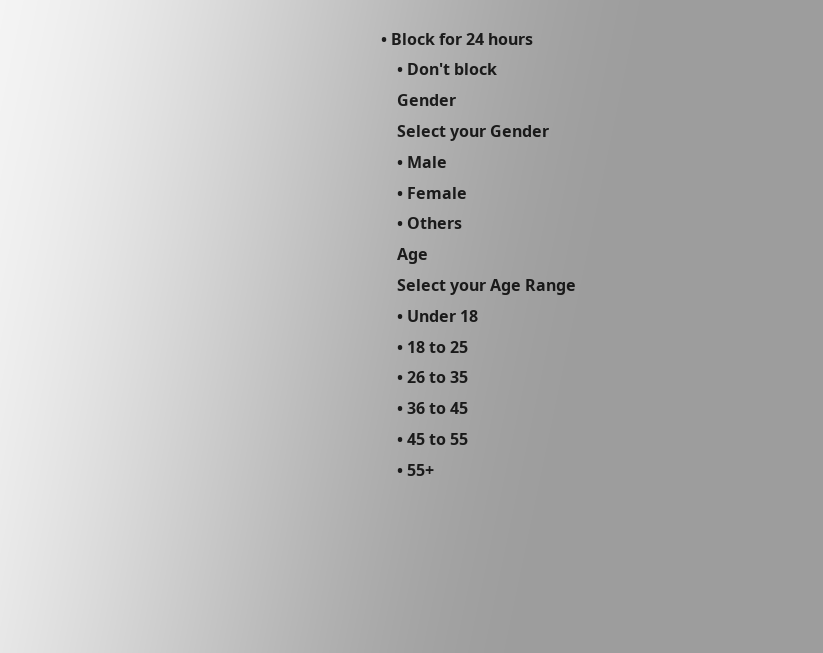• Block for 24 hours
    • Don't block
    Gender
    Select your Gender
    • Male
    • Female
    • Others
    Age
    Select your Age Range
    • Under 18
    • 18 to 25
    • 26 to 35
    • 36 to 45
    • 45 to 55
    • 55+